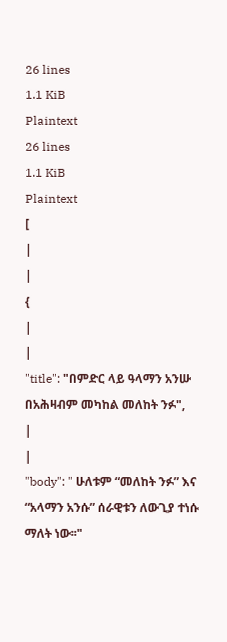26 lines
1.1 KiB
Plaintext
26 lines
1.1 KiB
Plaintext
[
|
|
{
|
|
"title": "በምድር ላይ ዓላማን አንሡ በአሕዛብም መካከል መለከት ንፉ",
|
|
"body": " ሁለቱም “መለከት ንፉ” እና “አላማን አንሱ” ሰራዊቱን ለውጊያ ተነሱ ማለት ነው፡፡"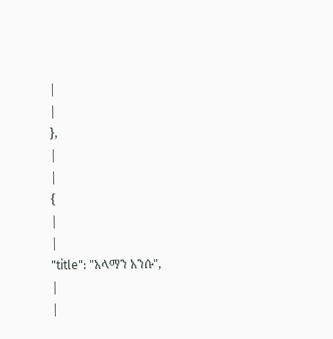|
|
},
|
|
{
|
|
"title": "አላማን አንሱ",
|
|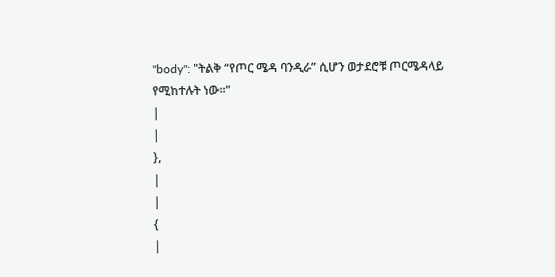"body": "ትልቅ “የጦር ሜዳ ባንዲራ” ሲሆን ወታደሮቹ ጦርሜዳላይ የሚከተሉት ነው፡፡"
|
|
},
|
|
{
|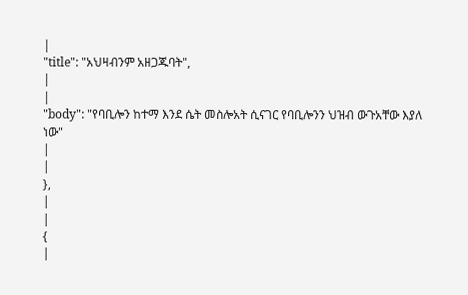|
"title": "አህዛብንም አዘጋጁባት",
|
|
"body": "የባቢሎን ከተማ እንደ ሴት መስሎአት ሲናገር የባቢሎንን ህዝብ ውጉአቸው እያለ ነው"
|
|
},
|
|
{
|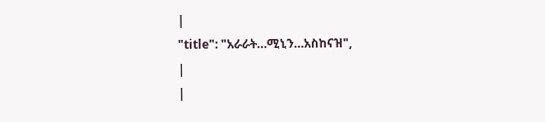|
"title": "አራራት…ሚኒን…አስከናዝ",
|
|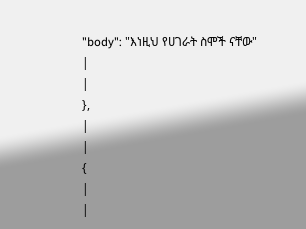"body": "እነዚህ የሀገራት ስሞች ናቸው"
|
|
},
|
|
{
|
|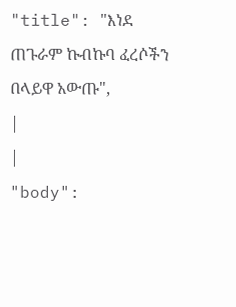"title": "እነደ ጠጉራም ኩብኩባ ፈረሶችን በላይዋ አውጡ",
|
|
"body":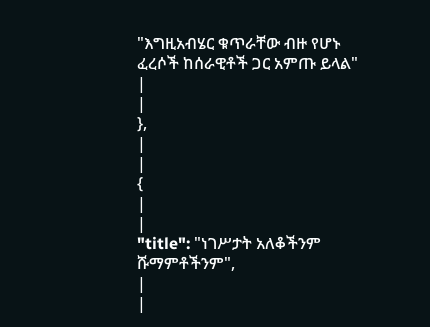"እግዚአብሄር ቁጥራቸው ብዙ የሆኑ ፈረሶች ከሰራዊቶች ጋር አምጡ ይላል"
|
|
},
|
|
{
|
|
"title": "ነገሥታት አለቆችንም ሹማምቶችንም",
|
|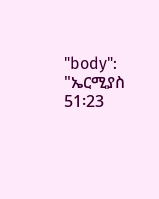"body": "ኤርሚያስ 51፡23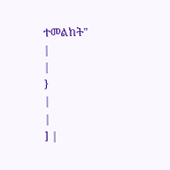ተመልከት"
|
|
}
|
|
] |